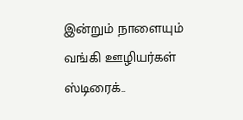இன்றும் நாளையும் வங்கி ஊழியர்கள் ஸ்டிரைக்..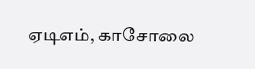ஏடிஎம், காசோலை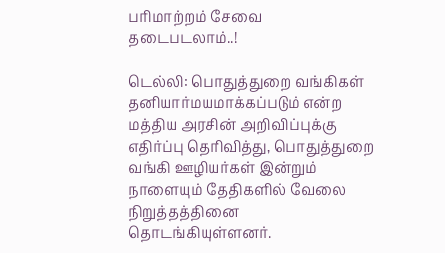பரிமாற்றம் சேவை தடைபடலாம்..!

டெல்லி: பொதுத்துறை வங்கிகள் தனியார்மயமாக்கப்படும் என்ற மத்திய அரசின் அறிவிப்புக்கு எதிர்ப்பு தெரிவித்து, பொதுத்துறை வங்கி ஊழியர்கள் இன்றும் நாளையும் தேதிகளில் வேலை நிறுத்தத்தினை தொடங்கியுள்ளனர்.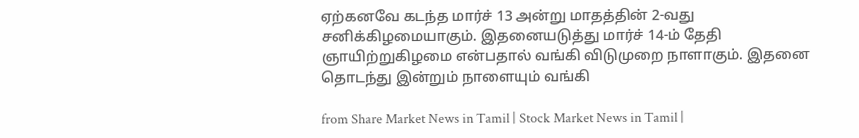ஏற்கனவே கடந்த மார்ச் 13 அன்று மாதத்தின் 2-வது சனிக்கிழமையாகும். இதனையடுத்து மார்ச் 14-ம் தேதி ஞாயிற்றுகிழமை என்பதால் வங்கி விடுமுறை நாளாகும். இதனை தொடந்து இன்றும் நாளையும் வங்கி

from Share Market News in Tamil | Stock Market News in Tamil |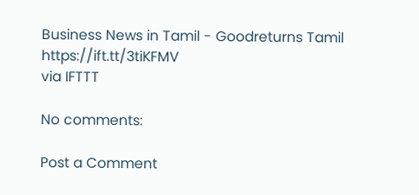Business News in Tamil - Goodreturns Tamil https://ift.tt/3tiKFMV
via IFTTT

No comments:

Post a Comment